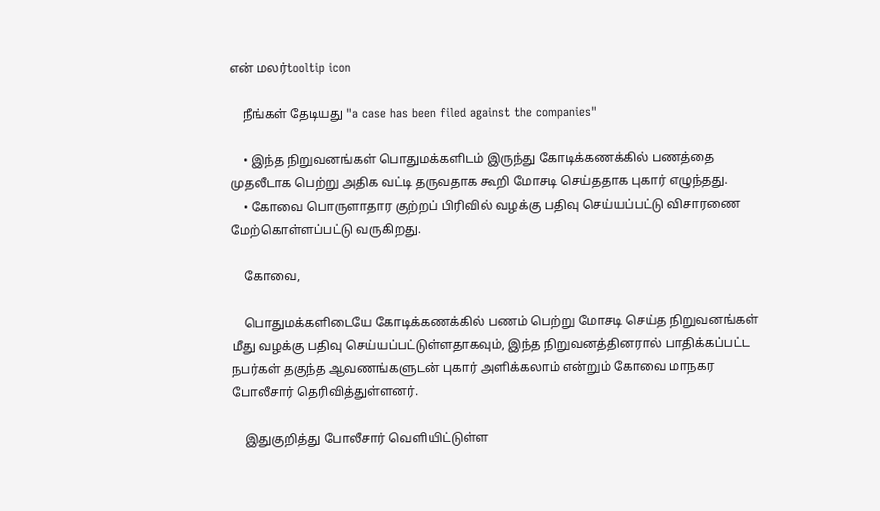என் மலர்tooltip icon

    நீங்கள் தேடியது "a case has been filed against the companies"

    • இந்த நிறுவனங்கள் பொதுமக்களிடம் இருந்து கோடிக்கணக்கில் பணத்தை முதலீடாக பெற்று அதிக வட்டி தருவதாக கூறி மோசடி செய்ததாக புகார் எழுந்தது.
    • கோவை பொருளாதார குற்றப் பிரிவில் வழக்கு பதிவு செய்யப்பட்டு விசாரணை மேற்கொள்ளப்பட்டு வருகிறது.

    கோவை,

    பொதுமக்களிடையே கோடிக்கணக்கில் பணம் பெற்று மோசடி செய்த நிறுவனங்கள் மீது வழக்கு பதிவு செய்யப்பட்டுள்ளதாகவும், இந்த நிறுவனத்தினரால் பாதிக்கப்பட்ட நபர்கள் தகுந்த ஆவணங்களுடன் புகார் அளிக்கலாம் என்றும் கோவை மாநகர போலீசார் தெரிவித்துள்ளனர்.

    இதுகுறித்து போலீசார் வெளியிட்டுள்ள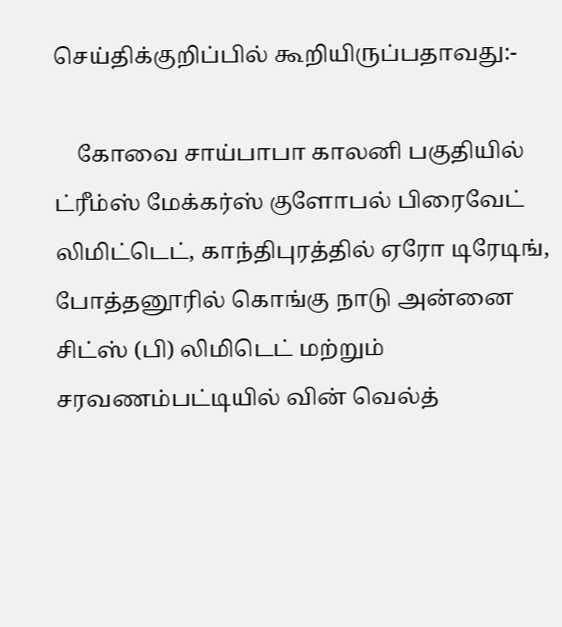செய்திக்குறிப்பில் கூறியிருப்பதாவது:-

    கோவை சாய்பாபா காலனி பகுதியில் ட்ரீம்ஸ் மேக்கர்ஸ் குளோபல் பிரைவேட் லிமிட்டெட், காந்திபுரத்தில் ஏரோ டிரேடிங், போத்தனூரில் கொங்கு நாடு அன்னை சிட்ஸ் (பி) லிமிடெட் மற்றும் சரவணம்பட்டியில் வின் வெல்த்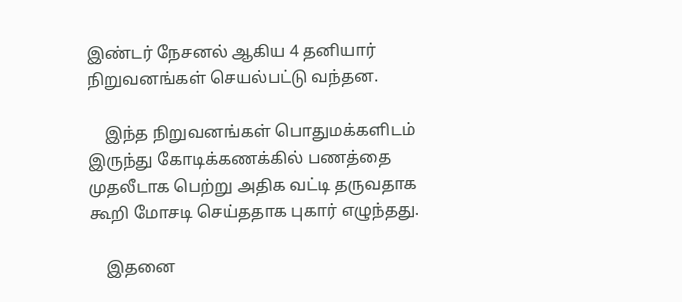இண்டர் நேசனல் ஆகிய 4 தனியார் நிறுவனங்கள் செயல்பட்டு வந்தன.

    இந்த நிறுவனங்கள் பொதுமக்களிடம் இருந்து கோடிக்கணக்கில் பணத்தை முதலீடாக பெற்று அதிக வட்டி தருவதாக கூறி மோசடி செய்ததாக புகார் எழுந்தது.

    இதனை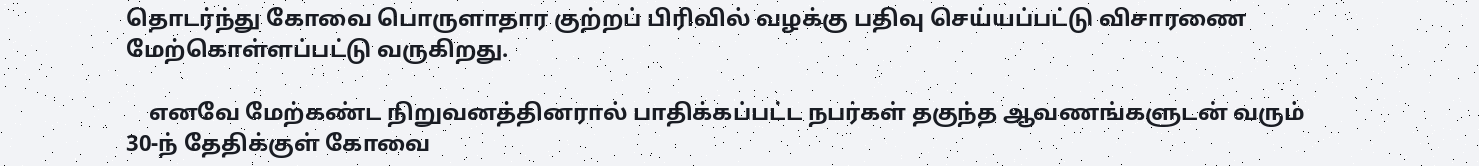தொடர்ந்து கோவை பொருளாதார குற்றப் பிரிவில் வழக்கு பதிவு செய்யப்பட்டு விசாரணை மேற்கொள்ளப்பட்டு வருகிறது.

    எனவே மேற்கண்ட நிறுவனத்தினரால் பாதிக்கப்பட்ட நபர்கள் தகுந்த ஆவணங்களுடன் வரும் 30-ந் தேதிக்குள் கோவை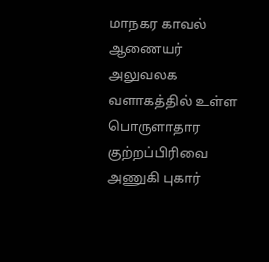மாநகர காவல் ஆணையர் அலுவலக வளாகத்தில் உள்ள பொருளாதார குற்றப்பிரிவை அணுகி புகார்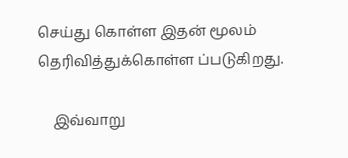செய்து கொள்ள இதன் மூலம் தெரிவித்துக்கொள்ள ப்படுகிறது.

    இவ்வாறு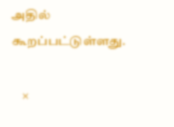அதில் கூறப்பட்டுள்ளது.

    ×